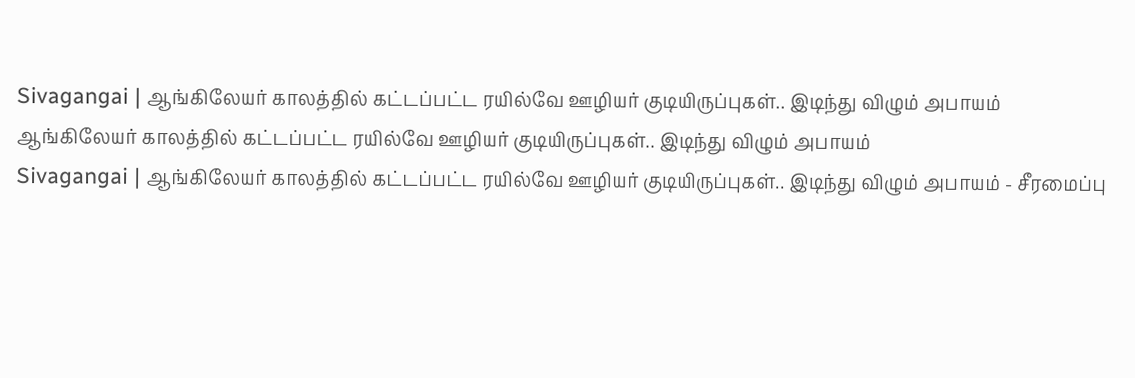Sivagangai | ஆங்கிலேயர் காலத்தில் கட்டப்பட்ட ரயில்வே ஊழியர் குடியிருப்புகள்.. இடிந்து விழும் அபாயம்
ஆங்கிலேயர் காலத்தில் கட்டப்பட்ட ரயில்வே ஊழியர் குடியிருப்புகள்.. இடிந்து விழும் அபாயம்
Sivagangai | ஆங்கிலேயர் காலத்தில் கட்டப்பட்ட ரயில்வே ஊழியர் குடியிருப்புகள்.. இடிந்து விழும் அபாயம் - சீரமைப்பு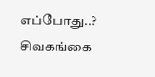எப்போது..? சிவகங்கை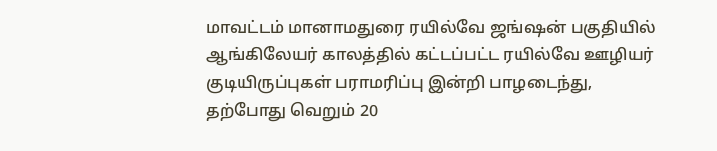மாவட்டம் மானாமதுரை ரயில்வே ஜங்ஷன் பகுதியில் ஆங்கிலேயர் காலத்தில் கட்டப்பட்ட ரயில்வே ஊழியர் குடியிருப்புகள் பராமரிப்பு இன்றி பாழடைந்து, தற்போது வெறும் 20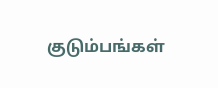குடும்பங்கள்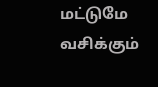மட்டுமே வசிக்கும்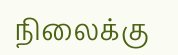நிலைக்கு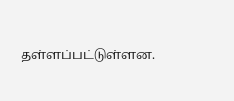தள்ளப்பட்டுள்ளன.